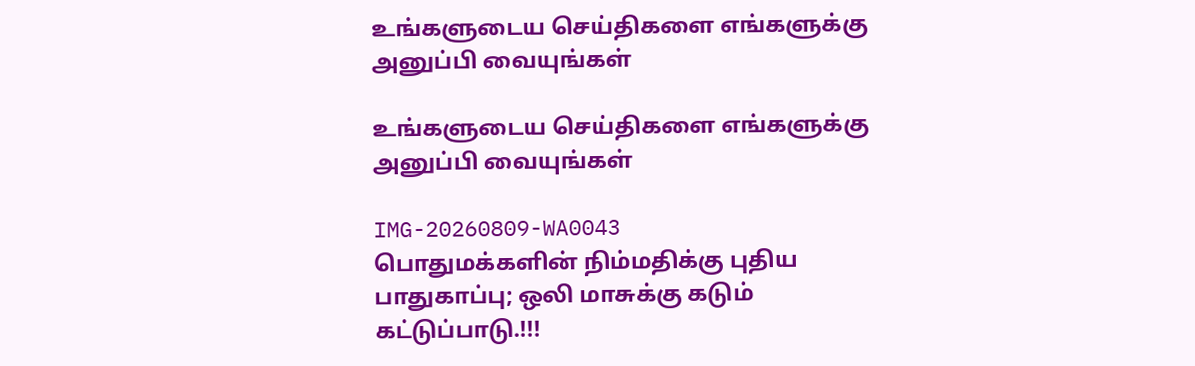உங்களுடைய செய்திகளை எங்களுக்கு அனுப்பி வையுங்கள்

உங்களுடைய செய்திகளை எங்களுக்கு அனுப்பி வையுங்கள்

IMG-20260809-WA0043
பொதுமக்களின் நிம்மதிக்கு புதிய பாதுகாப்பு; ஒலி மாசுக்கு கடும் கட்டுப்பாடு.!!!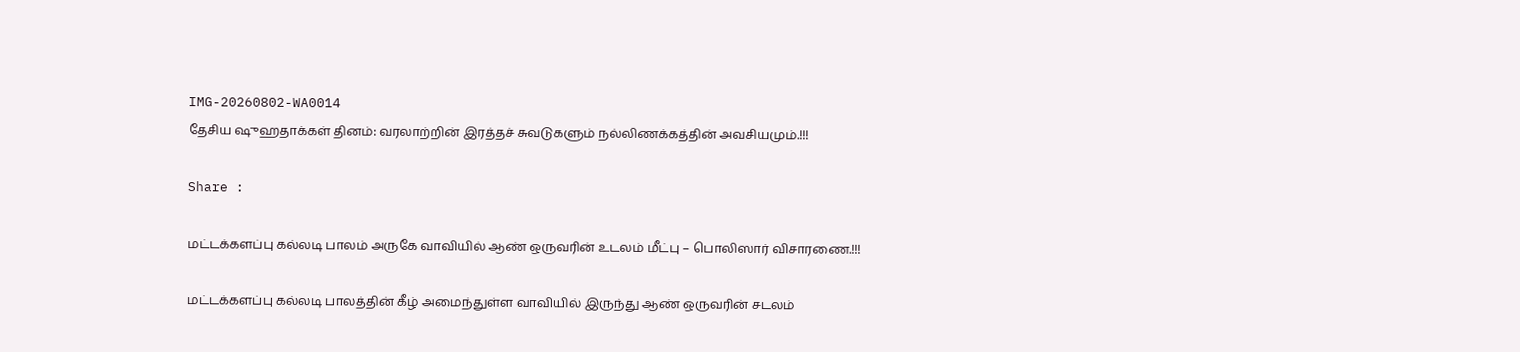IMG-20260802-WA0014
தேசிய ஷுஹதாக்கள் தினம்: வரலாற்றின் இரத்தச் சுவடுகளும் நல்லிணக்கத்தின் அவசியமும்.!!!

Share :

மட்டக்களப்பு கல்லடி பாலம் அருகே வாவியில் ஆண் ஒருவரின் உடலம் மீட்பு – பொலிஸார் விசாரணை.!!!

மட்டக்களப்பு கல்லடி பாலத்தின் கீழ் அமைந்துள்ள வாவியில் இருந்து ஆண் ஒருவரின் சடலம்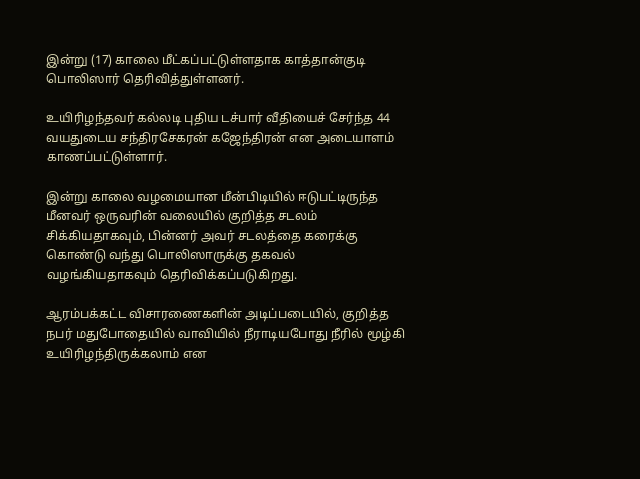இன்று (17) காலை மீட்கப்பட்டுள்ளதாக காத்தான்குடி பொலிஸார் தெரிவித்துள்ளனர்.

உயிரிழந்தவர் கல்லடி புதிய டச்பார் வீதியைச் சேர்ந்த 44 வயதுடைய சந்திரசேகரன் கஜேந்திரன் என அடையாளம் காணப்பட்டுள்ளார்.

இன்று காலை வழமையான மீன்பிடியில் ஈடுபட்டிருந்த மீனவர் ஒருவரின் வலையில் குறித்த சடலம் சிக்கியதாகவும், பின்னர் அவர் சடலத்தை கரைக்கு கொண்டு வந்து பொலிஸாருக்கு தகவல் வழங்கியதாகவும் தெரிவிக்கப்படுகிறது.

ஆரம்பக்கட்ட விசாரணைகளின் அடிப்படையில், குறித்த நபர் மதுபோதையில் வாவியில் நீராடியபோது நீரில் மூழ்கி உயிரிழந்திருக்கலாம் என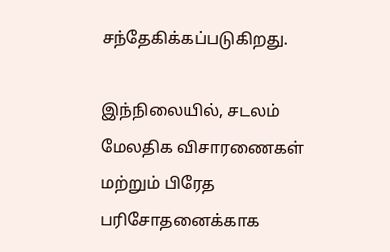சந்தேகிக்கப்படுகிறது.

இந்நிலையில், சடலம் மேலதிக விசாரணைகள் மற்றும் பிரேத பரிசோதனைக்காக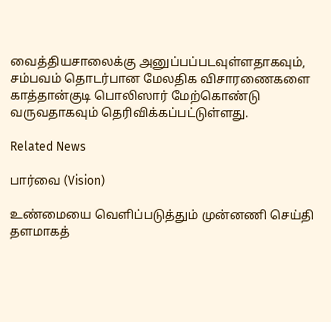வைத்தியசாலைக்கு அனுப்பப்படவுள்ளதாகவும், சம்பவம் தொடர்பான மேலதிக விசாரணைகளை காத்தான்குடி பொலிஸார் மேற்கொண்டு வருவதாகவும் தெரிவிக்கப்பட்டுள்ளது.

Related News

பார்வை (Vision)

உண்மையை வெளிப்படுத்தும் முன்னணி செய்தி தளமாகத்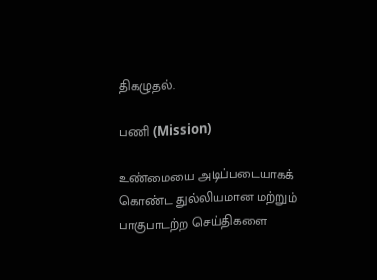திகழுதல்.

பணி (Mission)

உண்மையை அடிப்படையாகக் கொண்ட துல்லியமான மற்றும் பாகுபாடற்ற செய்திகளை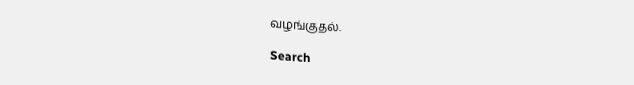வழங்குதல்.

Search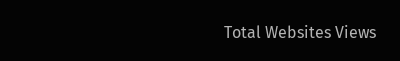Total Websites Views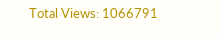Total Views: 1066791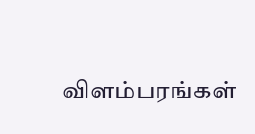விளம்பரங்கள்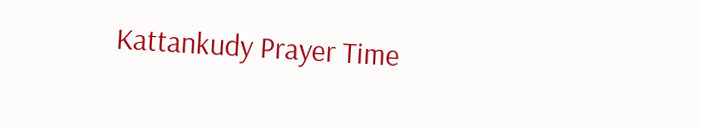Kattankudy Prayer Time